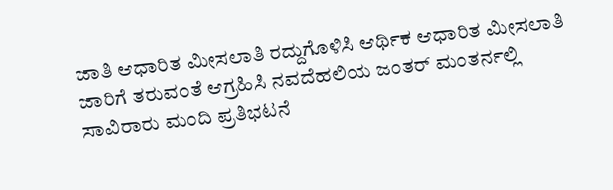ಜಾತಿ ಆಧಾರಿತ ಮೀಸಲಾತಿ ರದ್ದುಗೊಳಿಸಿ ಆರ್ಥಿಕ ಆಧಾರಿತ ಮೀಸಲಾತಿ ಜಾರಿಗೆ ತರುವಂತೆ ಆಗ್ರಹಿಸಿ ನವದೆಹಲಿಯ ಜಂತರ್ ಮಂತರ್ನಲ್ಲಿ ಸಾವಿರಾರು ಮಂದಿ ಪ್ರತಿಭಟನೆ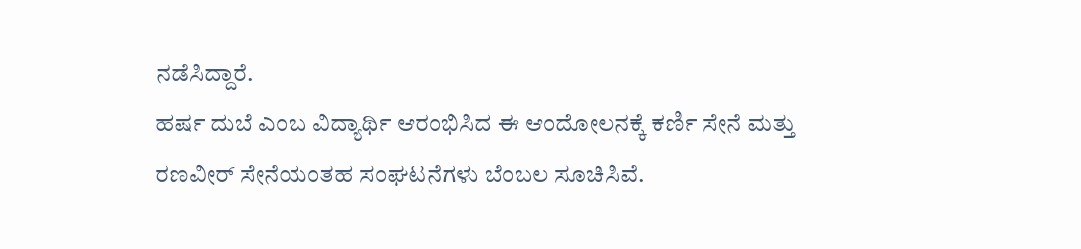ನಡೆಸಿದ್ದಾರೆ.
ಹರ್ಷ ದುಬೆ ಎಂಬ ವಿದ್ಯಾರ್ಥಿ ಆರಂಭಿಸಿದ ಈ ಆಂದೋಲನಕ್ಕೆ ಕರ್ಣಿ ಸೇನೆ ಮತ್ತು ರಣವೀರ್ ಸೇನೆಯಂತಹ ಸಂಘಟನೆಗಳು ಬೆಂಬಲ ಸೂಚಿಸಿವೆ.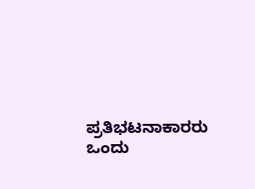ಪ್ರತಿಭಟನಾಕಾರರು ಒಂದು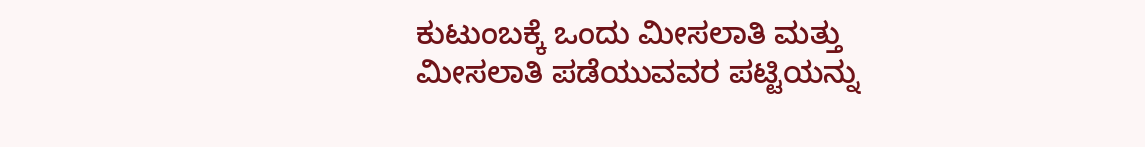ಕುಟುಂಬಕ್ಕೆ ಒಂದು ಮೀಸಲಾತಿ ಮತ್ತು ಮೀಸಲಾತಿ ಪಡೆಯುವವರ ಪಟ್ಟಿಯನ್ನು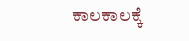ಕಾಲಕಾಲಕ್ಕೆ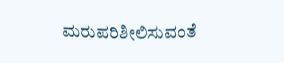ಮರುಪರಿಶೀಲಿಸುವಂತೆ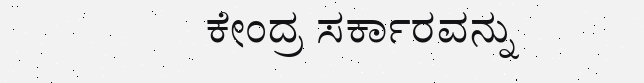ಕೇಂದ್ರ ಸರ್ಕಾರವನ್ನು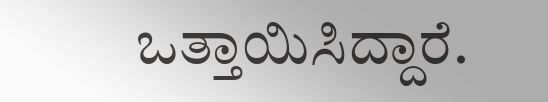ಒತ್ತಾಯಿಸಿದ್ದಾರೆ.